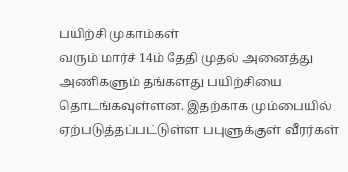பயிற்சி முகாம்கள்
வரும் மார்ச் 14ம் தேதி முதல் அனைத்து அணிகளும் தங்களது பயிற்சியை தொடங்கவுள்ளன. இதற்காக மும்பையில் ஏற்படுத்தப்பட்டுள்ள பபுளுக்குள் வீரர்கள்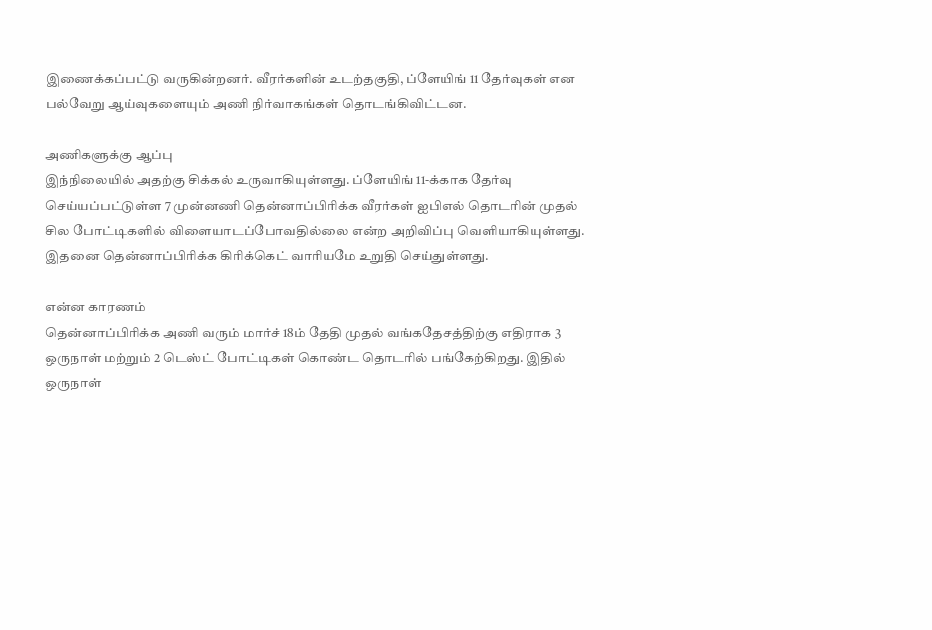இணைக்கப்பட்டு வருகின்றனர். வீரர்களின் உடற்தகுதி, ப்ளேயிங் 11 தேர்வுகள் என பல்வேறு ஆய்வுகளையும் அணி நிர்வாகங்கள் தொடங்கிவிட்டன.

அணிகளுக்கு ஆப்பு
இந்நிலையில் அதற்கு சிக்கல் உருவாகியுள்ளது. ப்ளேயிங் 11-க்காக தேர்வு செய்யப்பட்டுள்ள 7 முன்னணி தென்னாப்பிரிக்க வீரர்கள் ஐபிஎல் தொடரின் முதல் சில போட்டிகளில் விளையாடப்போவதில்லை என்ற அறிவிப்பு வெளியாகியுள்ளது. இதனை தென்னாப்பிரிக்க கிரிக்கெட் வாரியமே உறுதி செய்துள்ளது.

என்ன காரணம்
தென்னாப்பிரிக்க அணி வரும் மார்ச் 18ம் தேதி முதல் வங்கதேசத்திற்கு எதிராக 3 ஒருநாள் மற்றும் 2 டெஸ்ட் போட்டிகள் கொண்ட தொடரில் பங்கேற்கிறது. இதில் ஒருநாள்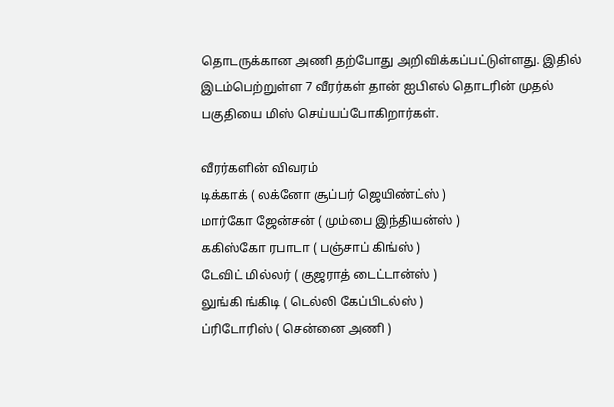தொடருக்கான அணி தற்போது அறிவிக்கப்பட்டுள்ளது. இதில் இடம்பெற்றுள்ள 7 வீரர்கள் தான் ஐபிஎல் தொடரின் முதல் பகுதியை மிஸ் செய்யப்போகிறார்கள்.

வீரர்களின் விவரம்
டிக்காக் ( லக்னோ சூப்பர் ஜெயிண்ட்ஸ் )
மார்கோ ஜேன்சன் ( மும்பை இந்தியன்ஸ் )
ககிஸ்கோ ரபாடா ( பஞ்சாப் கிங்ஸ் )
டேவிட் மில்லர் ( குஜராத் டைட்டான்ஸ் )
லுங்கி ங்கிடி ( டெல்லி கேப்பிடல்ஸ் )
ப்ரிடோரிஸ் ( சென்னை அணி )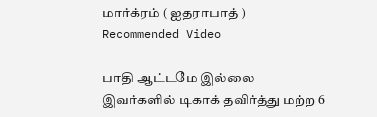மார்க்ரம் ( ஐதராபாத் )
Recommended Video

பாதி ஆட்டமே இல்லை
இவர்களில் டிகாக் தவிர்த்து மற்ற 6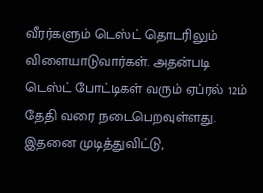வீரர்களும் டெஸ்ட் தொடரிலும் விளையாடுவார்கள். அதன்படி டெஸ்ட் போட்டிகள் வரும் ஏப்ரல் 12ம் தேதி வரை நடைபெறவுள்ளது. இதனை முடித்துவிட்டு,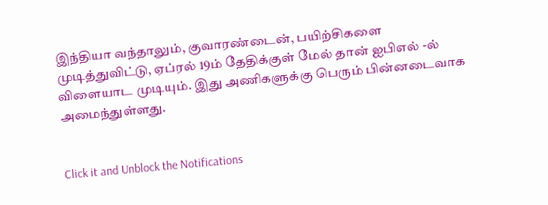இந்தியா வந்தாலும், குவாரண்டைன், பயிற்சிகளை முடித்துவிட்டு, ஏப்ரல் 19ம் தேதிக்குள் மேல் தான் ஐபிஎல் -ல் விளையாட முடியும். இது அணிகளுக்கு பெரும் பின்னடைவாக அமைந்துள்ளது.


Click it and Unblock the Notifications